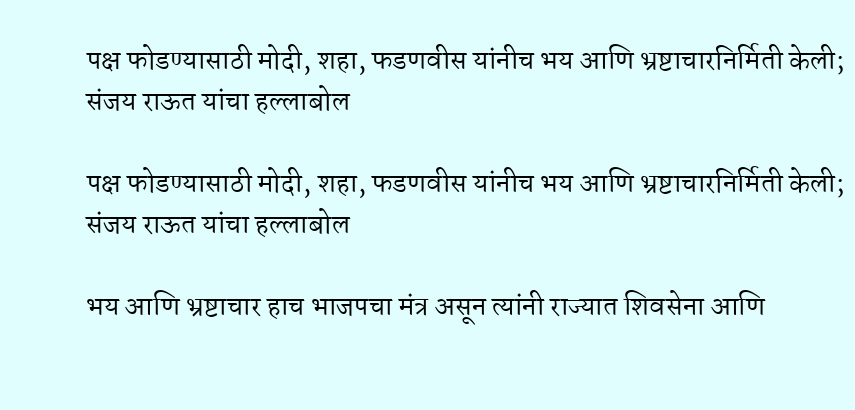पक्ष फोडण्यासाठी मोदी, शहा, फडणवीस यांनीच भय आणि भ्रष्टाचारनिर्मिती केली; संजय राऊत यांचा हल्लाबोल

पक्ष फोडण्यासाठी मोदी, शहा, फडणवीस यांनीच भय आणि भ्रष्टाचारनिर्मिती केली; संजय राऊत यांचा हल्लाबोल

भय आणि भ्रष्टाचार हाच भाजपचा मंत्र असून त्यांनी राज्यात शिवसेना आणि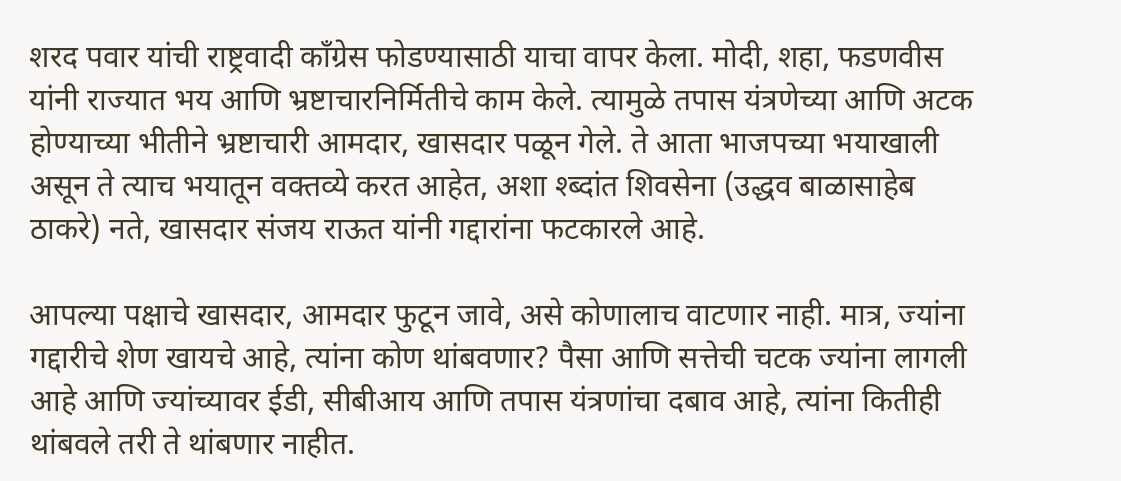शरद पवार यांची राष्ट्रवादी काँग्रेस फोडण्यासाठी याचा वापर केला. मोदी, शहा, फडणवीस यांनी राज्यात भय आणि भ्रष्टाचारनिर्मितीचे काम केले. त्यामुळे तपास यंत्रणेच्या आणि अटक होण्याच्या भीतीने भ्रष्टाचारी आमदार, खासदार पळून गेले. ते आता भाजपच्या भयाखाली असून ते त्याच भयातून वक्तव्ये करत आहेत, अशा श्ब्दांत शिवसेना (उद्धव बाळासाहेब ठाकरे) नते, खासदार संजय राऊत यांनी गद्दारांना फटकारले आहे.

आपल्या पक्षाचे खासदार, आमदार फुटून जावे, असे कोणालाच वाटणार नाही. मात्र, ज्यांना गद्दारीचे शेण खायचे आहे, त्यांना कोण थांबवणार? पैसा आणि सत्तेची चटक ज्यांना लागली आहे आणि ज्यांच्यावर ईडी, सीबीआय आणि तपास यंत्रणांचा दबाव आहे, त्यांना कितीही थांबवले तरी ते थांबणार नाहीत.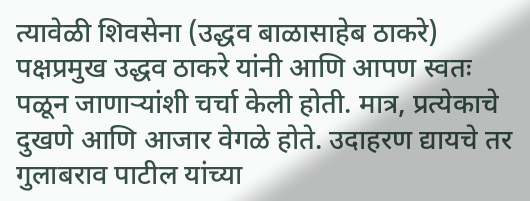त्यावेळी शिवसेना (उद्धव बाळासाहेब ठाकरे) पक्षप्रमुख उद्धव ठाकरे यांनी आणि आपण स्वतः पळून जाणाऱ्यांशी चर्चा केली होती. मात्र, प्रत्येकाचे दुखणे आणि आजार वेगळे होते. उदाहरण द्यायचे तर गुलाबराव पाटील यांच्या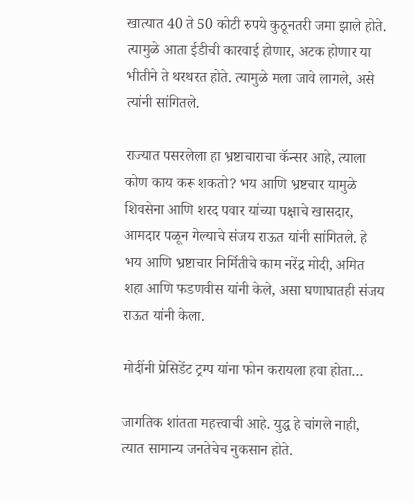खात्यात 40 ते 50 कोटी रुपये कुठूनतरी जमा झाले होते. त्यामुळे आता ईडीची कारवाई होणार, अटक होणार या भीतीने ते थरथरत होते. त्यामुळे मला जावे लागले, असे त्यांनी सांगितले.

राज्यात पसरलेला हा भ्रष्टाचाराचा कॅन्सर आहे, त्याला कोण काय करू शकतो? भय आणि भ्रष्टचार यामुळे शिवसेना आणि शरद पवार यांच्या पक्षाचे खासदार, आमदार पळून गेल्याचे संजय राऊत यांनी सांगितले. हे भय आणि भ्रष्टाचार निर्मितीचे काम नरेंद्र मोदी, अमित शहा आणि फडणवीस यांनी केले, असा घणाघातही संजय राऊत यांनी केला.

मोदींनी प्रेसिडेंट ट्रम्प यांना फोन करायला हवा होता…

जागतिक शांतता महत्त्वाची आहे. युद्ध हे चांगले नाही, त्यात सामान्य जनतेचेच नुकसान होते.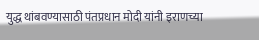युद्ध थांबवण्यासाठी पंतप्रधान मोदी यांनी इराणच्या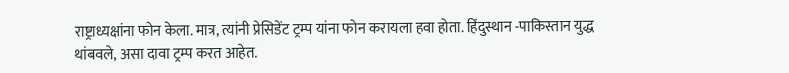राष्ट्राध्यक्षांना फोन केला. मात्र, त्यांनी प्रेसिडेंट ट्रम्प यांना फोन करायला हवा होता. हिंदुस्थान -पाकिस्तान युद्ध थांबवले, असा दावा ट्रम्प करत आहेत.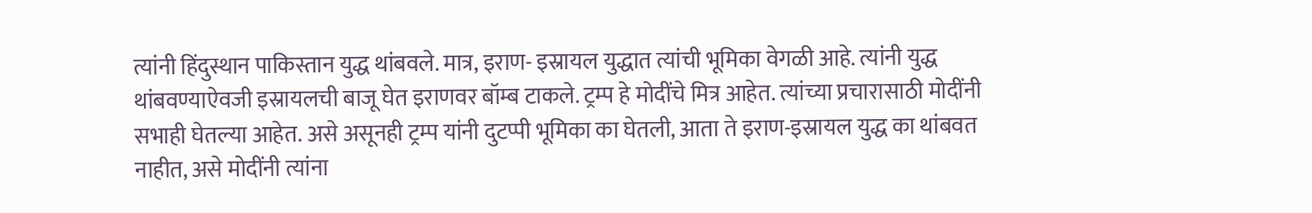त्यांनी हिंदुस्थान पाकिस्तान युद्ध थांबवले. मात्र, इराण- इस्रायल युद्धात त्यांची भूमिका वेगळी आहे. त्यांनी युद्ध थांबवण्याऐवजी इस्रायलची बाजू घेत इराणवर बॉम्ब टाकले. ट्रम्प हे मोदींचे मित्र आहेत. त्यांच्या प्रचारासाठी मोदींनी सभाही घेतल्या आहेत. असे असूनही ट्रम्प यांनी दुटप्पी भूमिका का घेतली, आता ते इराण-इस्रायल युद्ध का थांबवत नाहीत, असे मोदींनी त्यांना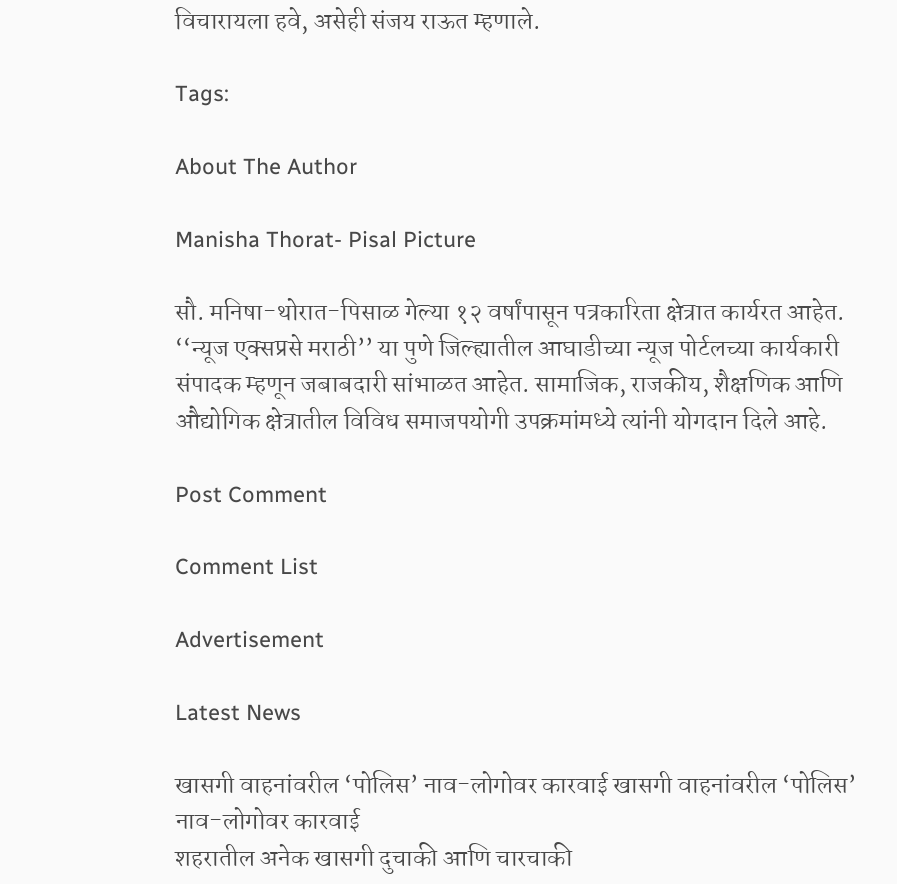विचारायला हवे, असेही संजय राऊत म्हणाले.

Tags:

About The Author

Manisha Thorat- Pisal Picture

सौ. मनिषा-थोरात-पिसाळ गेल्या १२ वर्षांपासून पत्रकारिता क्षेत्रात कार्यरत आहेत. ‘‘न्यूज एक्सप्रसे मराठी’’ या पुणे जिल्ह्यातील आघाडीच्या न्यूज पोर्टलच्या कार्यकारी संपादक म्हणून जबाबदारी सांभाळत आहेत. सामाजिक, राजकीय, शैक्षणिक आणि औद्योगिक क्षेत्रातील विविध समाजपयोगी उपक्रमांमध्ये त्यांनी योगदान दिले आहे.

Post Comment

Comment List

Advertisement

Latest News

खासगी वाहनांवरील ‘पोलिस’ नाव-लोगोवर कारवाई खासगी वाहनांवरील ‘पोलिस’ नाव-लोगोवर कारवाई
शहरातील अनेक खासगी दुचाकी आणि चारचाकी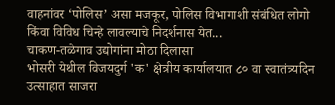वाहनांवर ‘पोलिस’ असा मजकूर, पोलिस विभागाशी संबंधित लोगो किंवा विविध चिन्हे लावल्याचे निदर्शनास येत...
चाकण-तळेगाव उद्योगांना मोठा दिलासा
भोसरी येथील विजयदुर्ग 'क' क्षेत्रीय कार्यालयात ८० वा स्वातंत्र्यदिन उत्साहात साजरा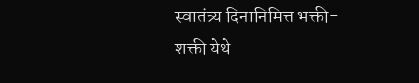स्वातंत्र्य दिनानिमित्त भक्ती-शक्ती येथे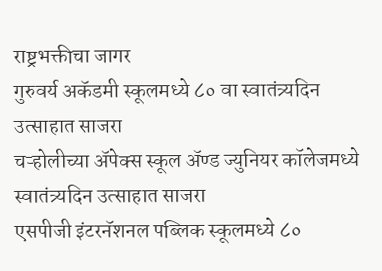राष्ट्रभक्तीचा जागर
गुरुवर्य अकॅडमी स्कूलमध्ये ८० वा स्वातंत्र्यदिन उत्साहात साजरा
चऱ्होलीच्या अ‍ॅपेक्स स्कूल अ‍ॅण्ड ज्युनियर कॉलेजमध्ये स्वातंत्र्यदिन उत्साहात साजरा
एसपीजी इंटरनॅशनल पब्लिक स्कूलमध्ये ८०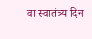वा स्वातंत्र्य दिन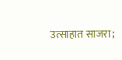उत्साहात साजरा;